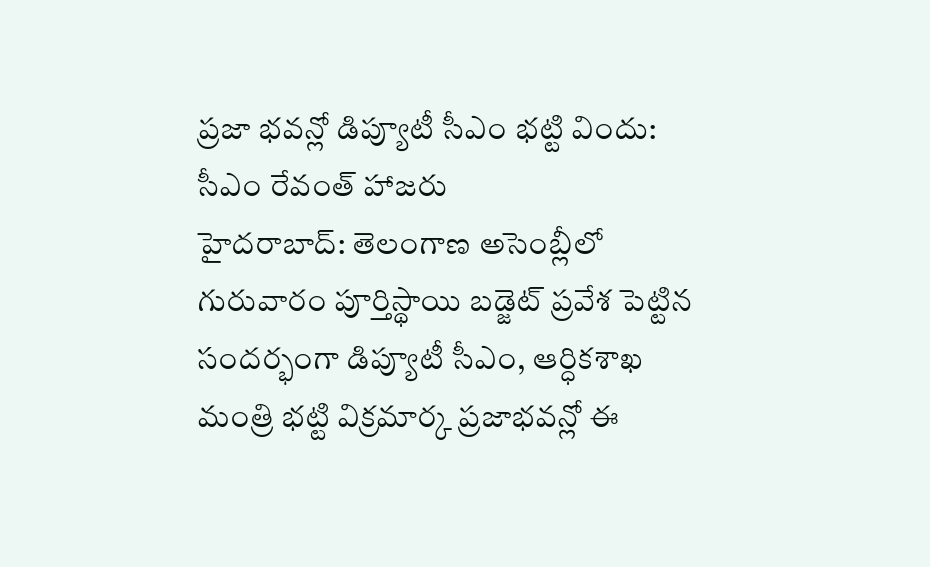ప్రజా భవన్లో డిప్యూటీ సీఎం భట్టి విందు: సీఎం రేవంత్ హాజరు
హైదరాబాద్: తెలంగాణ అసెంబ్లీలో గురువారం పూర్తిస్థాయి బడ్జెట్ ప్రవేశ పెట్టిన సందర్భంగా డిప్యూటీ సీఎం, ఆర్ధికశాఖ మంత్రి భట్టి విక్రమార్క ప్రజాభవన్లో ఈ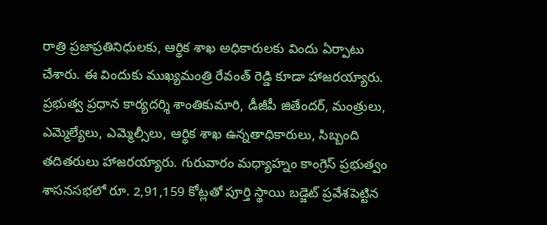రాత్రి ప్రజాప్రతినిధులకు, ఆర్థిక శాఖ అధికారులకు విందు ఏర్పాటు చేశారు. ఈ విందుకు ముఖ్యమంత్రి రేవంత్ రెడ్డి కూడా హాజరయ్యారు.
ప్రభుత్వ ప్రధాన కార్యదర్శి శాంతికుమారి, డీజీపీ జితేందర్, మంత్రులు, ఎమ్మెల్యేలు, ఎమ్మెల్సీలు, ఆర్థిక శాఖ ఉన్నతాధికారులు, సిబ్బంది తదితరులు హాజరయ్యారు. గురువారం మధ్యాహ్నం కాంగ్రెస్ ప్రభుత్వం శాసనసభలో రూ. 2,91,159 కోట్లతో పూర్తి స్థాయి బడ్జెట్ ప్రవేశపెట్టిన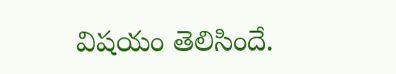విషయం తెలిసిందే.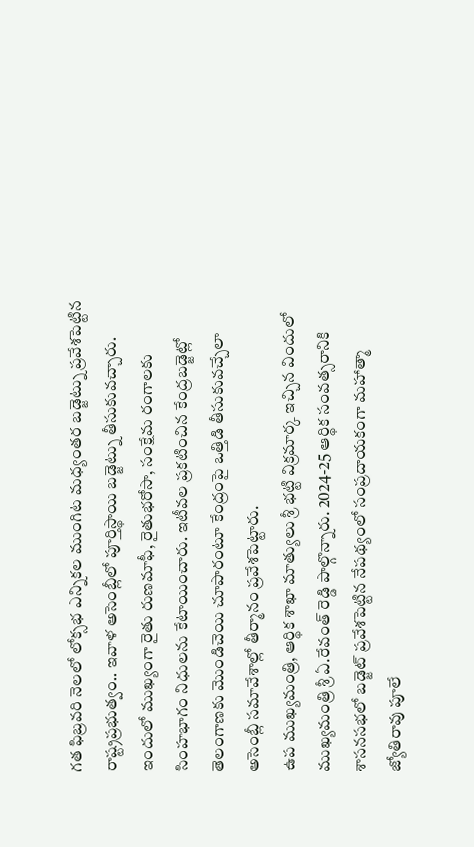గత ఫిబ్రవరి నెలలో లోక్సభ ఎన్నికల ముంగిట మధ్యంతర బడ్జెట్ను ప్రవేశపెట్టిన రాష్ట్రప్రభుత్వం.. ఇవాళ అసెంబ్లీలో పూర్తిస్థాయి బడ్జెట్ను తీసుకువచ్చారు. ఇందులో ముఖ్యంగా రైతు రుణమాఫీ, రైతుభరోసా, సంక్షేమ రంగాలకు సింహభాగం నిధులను కేటాయించారు. ఇటీవల ప్రకటించిన కేంద్రబడ్జెట్లో తెలంగాణకు మొండిచెయి చూపారంటూ కేంద్రంపై ఒత్తిడి తీసుకువచ్చేలా అసెంబ్లీ సమావేశాల్లో తీర్మానం ప్రవేశపెట్టారు.
ఉప ముఖ్యమంత్రి, ఆర్థిక శాఖా మాత్యులు శ్రీ భట్టి విక్రమార్క ఇచ్చిన విందులో ముఖ్యమంత్రి శ్రీ ఏ.రేవంత్ రెడ్డి పాల్గొన్నారు. 2024-25 ఆర్థిక సంవత్సరానికి శాసనసభలో బడ్జెట్ ప్రవేశపెట్టిన నేపథ్యంలో సంప్రదాయకంగా మహాత్మా జ్యోతిరావు పూలే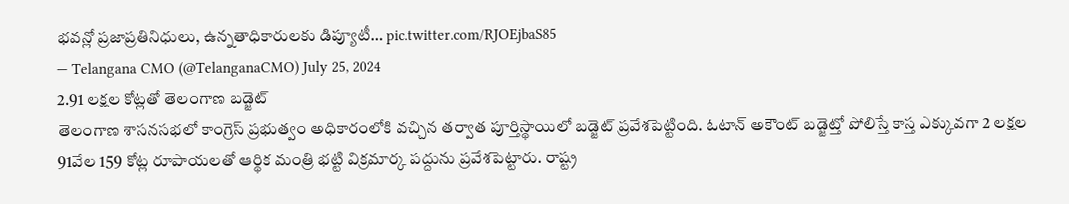భవన్లో ప్రజాప్రతినిధులు, ఉన్నతాధికారులకు డిప్యూటీ… pic.twitter.com/RJOEjbaS85
— Telangana CMO (@TelanganaCMO) July 25, 2024
2.91 లక్షల కోట్లతో తెలంగాణ బడ్జెట్
తెలంగాణ శాసనసభలో కాంగ్రెస్ ప్రభుత్వం అధికారంలోకి వచ్చిన తర్వాత పూర్తిస్థాయిలో బడ్జెట్ ప్రవేశపెట్టింది. ఓటాన్ అకౌంట్ బడ్జెట్తో పోలిస్తే కాస్త ఎక్కువగా 2 లక్షల 91వేల 159 కోట్ల రూపాయలతో ఆర్థిక మంత్రి భట్టి విక్రమార్క పద్దును ప్రవేశపెట్టారు. రాష్ట్ర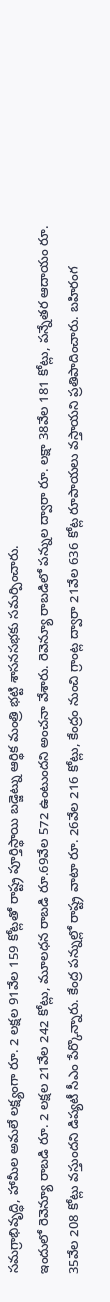సమగ్రాభివృద్ధి, హామీల అమలే లక్ష్యంగా రూ. 2 లక్షల 91వేల 159 కోట్లతో రాష్ట్ర పూర్తిస్థాయి బడ్జెట్ను ఆర్థిక మంత్రి భట్టి శాసనసభకు సమర్పించారు.
ఇందులో రెవెన్యూ రాబడి రూ. 2 లక్షల 21వేల 242 కోట్లు, మూలధన రాబడి రూ.69వేల 572 ఉంటుందని అంచనా వేశారు. రెవెన్యూ రాబడిలో పన్నుల ద్వారా రూ. లక్షా 38వేల 181 కోట్లు, పన్నేతర ఆదాయం రూ. 35వేల 208 కోట్లు వస్తుందని డిప్యటీ సీఎం పేర్కొన్నారు. కేంద్ర పన్నుల్లో రాష్ట్ర వాటా రూ. 26వేల 216 కోట్లు, కేంద్రం నుంచి గ్రాంట్ల ద్వారా 21వేల 636 కోట్ల రూపాయలు వస్తాయని ప్రతిపాదించారు. బహిరంగ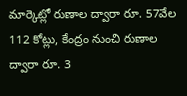మార్కెట్లో రుణాల ద్వారా రూ. 57వేల 112 కోట్లు, కేంద్రం నుంచి రుణాల ద్వారా రూ. 3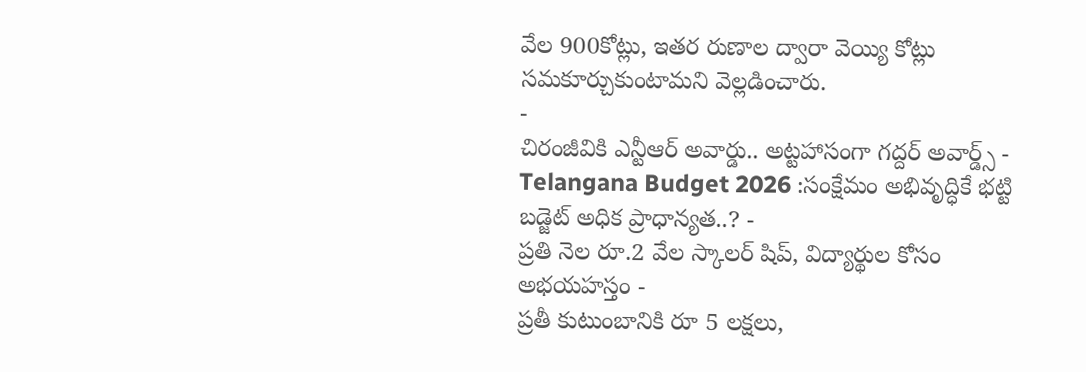వేల 900కోట్లు, ఇతర రుణాల ద్వారా వెయ్యి కోట్లు సమకూర్చుకుంటామని వెల్లడించారు.
-
చిరంజీవికి ఎన్టీఆర్ అవార్డు.. అట్టహాసంగా గద్దర్ అవార్డ్స్ -
Telangana Budget 2026 :సంక్షేమం అభివృద్ధికే భట్టి బడ్జెట్ అధిక ప్రాధాన్యత..? -
ప్రతి నెల రూ.2 వేల స్కాలర్ షిప్, విద్యార్థుల కోసం అభయహస్తం -
ప్రతీ కుటుంబానికి రూ 5 లక్షలు,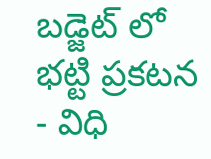బడ్జెట్ లో భట్టి ప్రకటన - విధి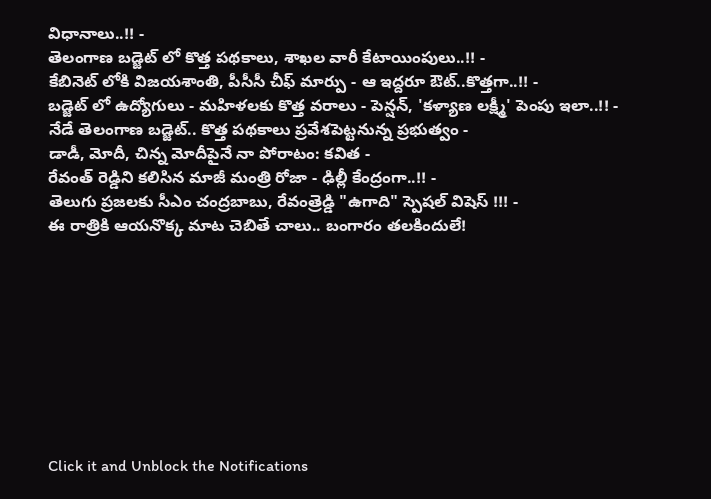విధానాలు..!! -
తెలంగాణ బడ్జెట్ లో కొత్త పథకాలు, శాఖల వారీ కేటాయింపులు..!! -
కేబినెట్ లోకి విజయశాంతి, పీసీసీ చీఫ్ మార్పు - ఆ ఇద్దరూ ఔట్..కొత్తగా..!! -
బడ్జెట్ లో ఉద్యోగులు - మహిళలకు కొత్త వరాలు - పెన్షన్, 'కళ్యాణ లక్ష్మీ' పెంపు ఇలా..!! -
నేడే తెలంగాణ బడ్జెట్.. కొత్త పథకాలు ప్రవేశపెట్టనున్న ప్రభుత్వం -
డాడీ, మోదీ, చిన్న మోదీపైనే నా పోరాటం: కవిత -
రేవంత్ రెడ్డిని కలిసిన మాజీ మంత్రి రోజా - ఢిల్లీ కేంద్రంగా..!! -
తెలుగు ప్రజలకు సీఎం చంద్రబాబు, రేవంత్రెడ్డి "ఉగాది" స్పెషల్ విషెస్ !!! -
ఈ రాత్రికి ఆయనొక్క మాట చెబితే చాలు.. బంగారం తలకిందులే!









Click it and Unblock the Notifications